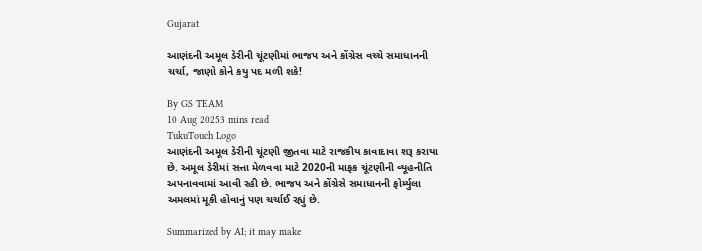Gujarat

આણંદની અમૂલ ડેરીની ચૂંટણીમાં ભાજપ અને કોંગ્રેસ વચ્ચે સમાધાનની ચર્ચા, જાણો કોને કયુ પદ મળી શકે!

By GS TEAM
10 Aug 20253 mins read
TukuTouch Logo
આણંદની અમૂલ ડેરીની ચૂંટણી જીતવા માટે રાજકીય કાવાદાવા શરૂ કરાયા છે. અમૂલ ડેરીમાં સત્તા મેળવવા માટે 2020ની માફક ચૂંટણીની વ્યૂહનીતિ અપનાવવામાં આવી રહી છે. ભાજપ અને કોંગ્રેસે સમાધાનની ફોર્મ્યુલા અમલમાં મૂકી હોવાનું પણ ચર્ચાઈ રહ્યું છે.

Summarized by AI; it may make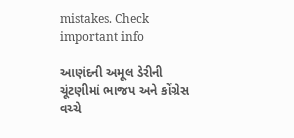mistakes. Check important info

આણંદની અમૂલ ડેરીની ચૂંટણીમાં ભાજપ અને કોંગ્રેસ વચ્ચે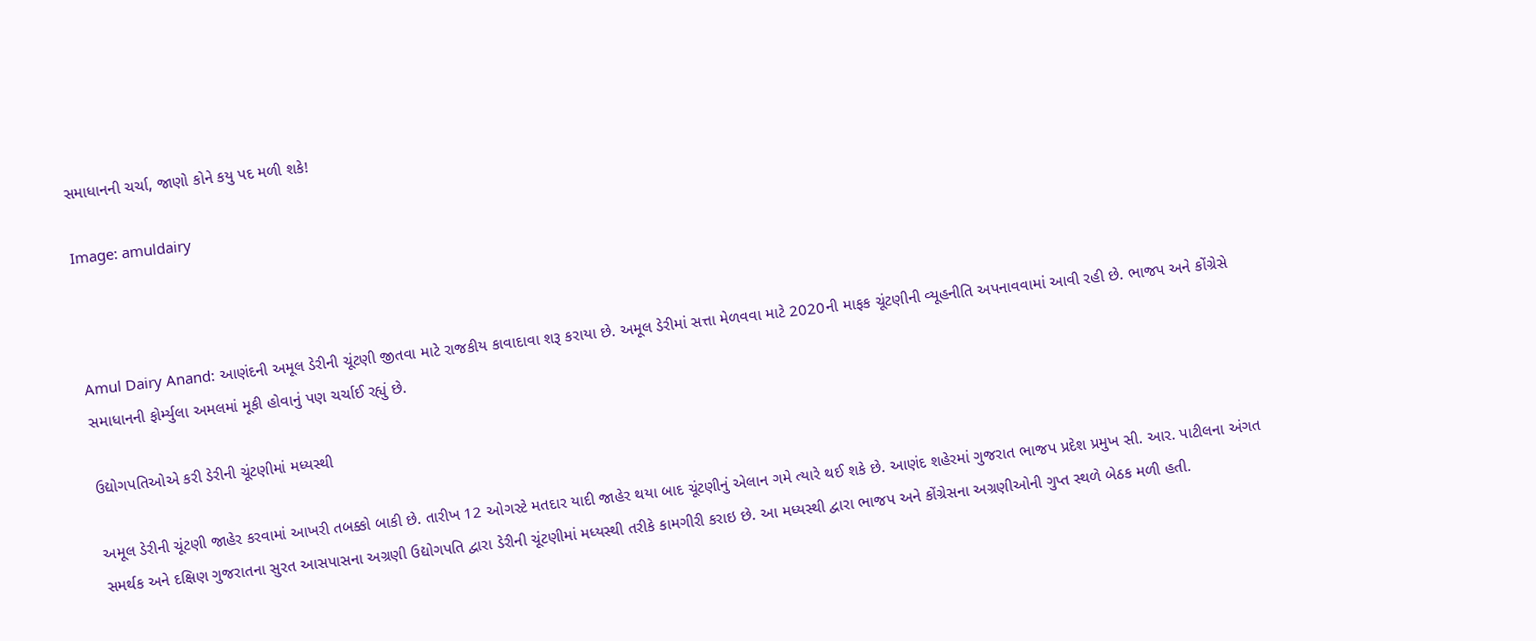સમાધાનની ચર્ચા, જાણો કોને કયુ પદ મળી શકે!

Image: amuldairy



Amul Dairy Anand: આણંદની અમૂલ ડેરીની ચૂંટણી જીતવા માટે રાજકીય કાવાદાવા શરૂ કરાયા છે. અમૂલ ડેરીમાં સત્તા મેળવવા માટે 2020ની માફક ચૂંટણીની વ્યૂહનીતિ અપનાવવામાં આવી રહી છે. ભાજપ અને કોંગ્રેસે સમાધાનની ફોર્મ્યુલા અમલમાં મૂકી હોવાનું પણ ચર્ચાઈ રહ્યું છે.

ઉદ્યોગપતિઓએ કરી ડેરીની ચૂંટણીમાં મધ્યસ્થી

અમૂલ ડેરીની ચૂંટણી જાહેર કરવામાં આખરી તબક્કો બાકી છે. તારીખ 12 ઓગસ્ટે મતદાર યાદી જાહેર થયા બાદ ચૂંટણીનું એલાન ગમે ત્યારે થઈ શકે છે. આણંદ શહેરમાં ગુજરાત ભાજપ પ્રદેશ પ્રમુખ સી. આર. પાટીલના અંગત સમર્થક અને દક્ષિણ ગુજરાતના સુરત આસપાસના અગ્રણી ઉદ્યોગપતિ દ્વારા ડેરીની ચૂંટણીમાં મધ્યસ્થી તરીકે કામગીરી કરાઇ છે. આ મધ્યસ્થી દ્વારા ભાજપ અને કોંગ્રેસના અગ્રણીઓની ગુપ્ત સ્થળે બેઠક મળી હતી.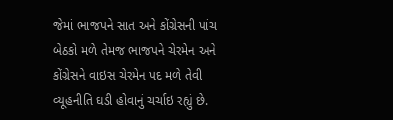જેમાં ભાજપને સાત અને કોંગ્રેસની પાંચ બેઠકો મળે તેમજ ભાજપને ચેરમેન અને કોંગ્રેસને વાઇસ ચેરમેન પદ મળે તેવી વ્યૂહનીતિ ઘડી હોવાનું ચર્ચાઇ રહ્યું છે.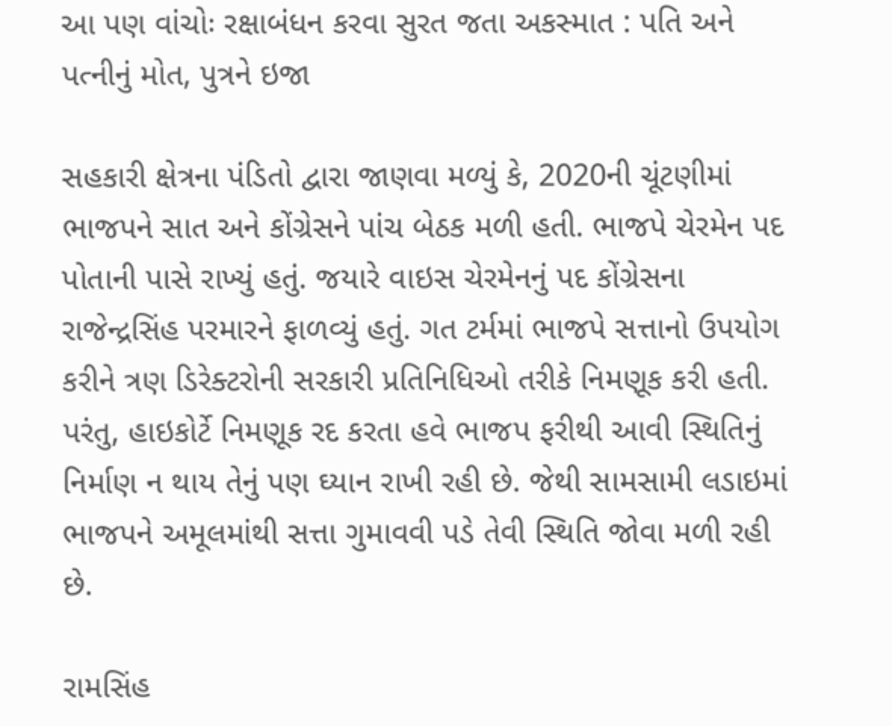આ પણ વાંચોઃ રક્ષાબંધન કરવા સુરત જતા અકસ્માત : પતિ અને પત્નીનું મોત, પુત્રને ઇજા

સહકારી ક્ષેત્રના પંડિતો દ્વારા જાણવા મળ્યું કે, 2020ની ચૂંટણીમાં ભાજપને સાત અને કોંગ્રેસને પાંચ બેઠક મળી હતી. ભાજપે ચેરમેન પદ પોતાની પાસે રાખ્યું હતું. જયારે વાઇસ ચેરમેનનું પદ કોંગ્રેસના રાજેન્દ્રસિંહ પરમારને ફાળવ્યું હતું. ગત ટર્મમાં ભાજપે સત્તાનો ઉપયોગ કરીને ત્રણ ડિરેક્ટરોની સરકારી પ્રતિનિધિઓ તરીકે નિમણૂક કરી હતી. પરંતુ, હાઇકોર્ટે નિમણૂક રદ કરતા હવે ભાજપ ફરીથી આવી સ્થિતિનું નિર્માણ ન થાય તેનું પણ ઘ્યાન રાખી રહી છે. જેથી સામસામી લડાઇમાં ભાજપને અમૂલમાંથી સત્તા ગુમાવવી પડે તેવી સ્થિતિ જોવા મળી રહી છે.

રામસિંહ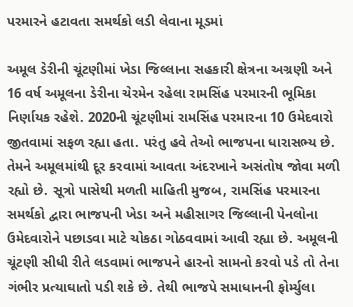પરમારને હટાવતા સમર્થકો લડી લેવાના મૂડમાં

અમૂલ ડેરીની ચૂંટણીમાં ખેડા જિલ્લાના સહકારી ક્ષેત્રના અગ્રણી અને 16 વર્ષ અમૂલના ડેરીના ચેરમેન રહેલા રામસિંહ પરમારની ભૂમિકા નિર્ણાયક રહેશે. 2020ની ચૂંટણીમાં રામસિંહ પરમારના 10 ઉમેદવારો જીતવામાં સફળ રહ્યા હતા. પરંતુ હવે તેઓ ભાજપના ધારાસભ્ય છે. તેમને અમૂલમાંથી દૂર કરવામાં આવતા અંદરખાને અસંતોષ જોવા મળી રહ્યો છે. સૂત્રો પાસેથી મળતી માહિતી મુજબ, રામસિંહ પરમારના સમર્થકો દ્વારા ભાજપની ખેડા અને મહીસાગર જિલ્લાની પેનલોના ઉમેદવારોને પછાડવા માટે ચોકઠા ગોઠવવામાં આવી રહ્યા છે. અમૂલની ચૂંટણી સીધી રીતે લડવામાં ભાજપને હારનો સામનો કરવો પડે તો તેના ગંભીર પ્રત્યાઘાતો પડી શકે છે. તેથી ભાજપે સમાધાનની ફોર્મ્યુલા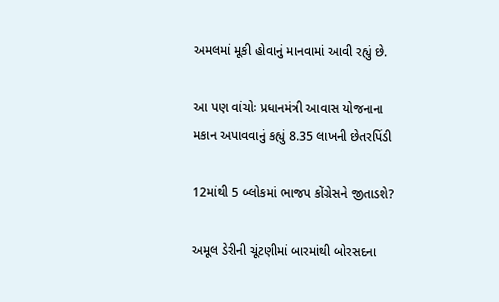અમલમાં મૂકી હોવાનું માનવામાં આવી રહ્યું છે.

આ પણ વાંચોઃ પ્રધાનમંત્રી આવાસ યોજનાના મકાન અપાવવાનું કહ્યું 8.35 લાખની છેતરપિંડી

12માંથી 5 બ્લોકમાં ભાજપ કોંગ્રેસને જીતાડશે?

અમૂલ ડેરીની ચૂંટણીમાં બારમાંથી બોરસદના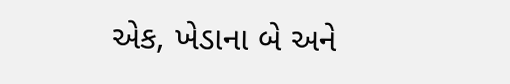એક, ખેડાના બે અને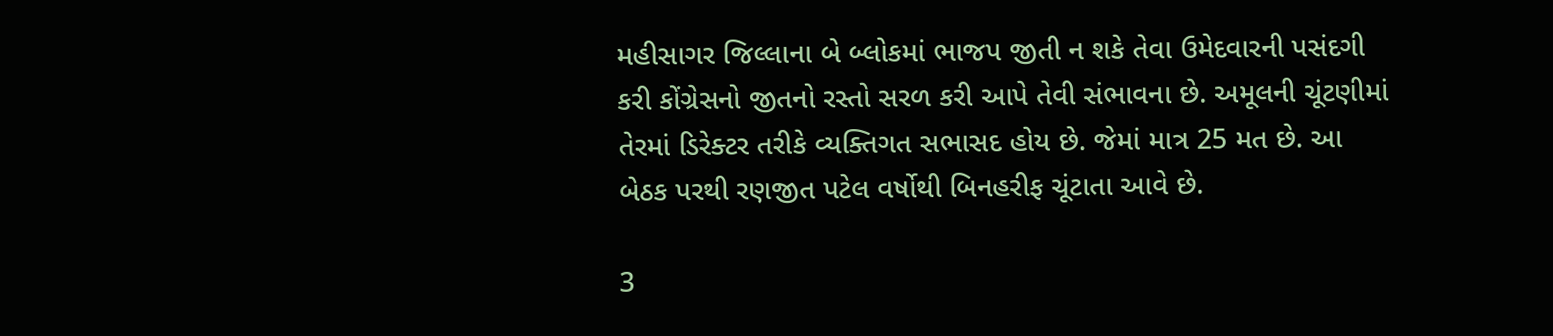મહીસાગર જિલ્લાના બે બ્લોકમાં ભાજપ જીતી ન શકે તેવા ઉમેદવારની પસંદગી કરી કોંગ્રેસનો જીતનો રસ્તો સરળ કરી આપે તેવી સંભાવના છે. અમૂલની ચૂંટણીમાં તેરમાં ડિરેક્ટર તરીકે વ્યક્તિગત સભાસદ હોય છે. જેમાં માત્ર 25 મત છે. આ બેઠક પરથી રણજીત પટેલ વર્ષોથી બિનહરીફ ચૂંટાતા આવે છે.

3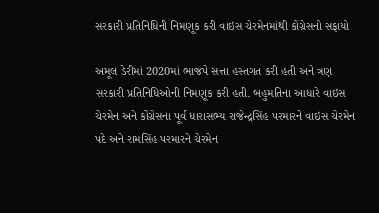સરકારી પ્રતિનિધિની નિમણૂક કરી વાઇસ ચેરમેનમાંથી કોંગ્રેસનો સફાયો

અમૂલ ડેરીમાં 2020માં ભાજપે સત્તા હસ્તગત કરી હતી અને ત્રણ સરકારી પ્રતિનિધિઓની નિમણૂક કરી હતી. બહુમતિના આધારે વાઇસ ચેરમેન અને કોંગ્રેસના પૂર્વ ધારાસભ્ય રાજેન્દ્રસિંહ પરમારને વાઇસ ચેરમેન પદે અને રામસિંહ પરમારને ચેરમેન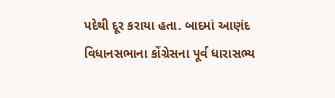પદેથી દૂર કરાયા હતા. બાદમાં આણંદ વિધાનસભાના કોંગ્રેસના પૂર્વ ધારાસભ્ય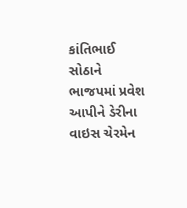કાંતિભાઈ સોઠાને ભાજપમાં પ્રવેશ આપીને ડેરીના વાઇસ ચેરમેન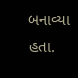બનાવ્યા હતા.